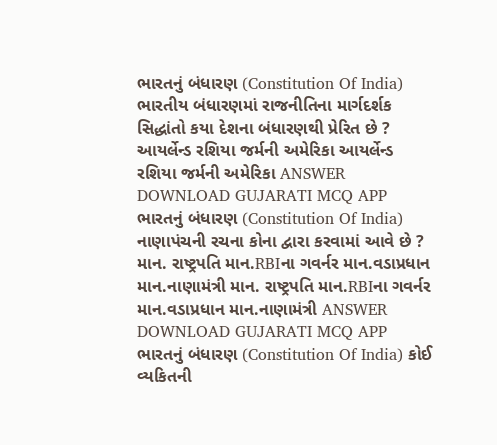ભારતનું બંધારણ (Constitution Of India) ભારતીય બંધારણમાં રાજનીતિના માર્ગદર્શક સિદ્ધાંતો કયા દેશના બંધારણથી પ્રેરિત છે ? આયર્લેન્ડ રશિયા જર્મની અમેરિકા આયર્લેન્ડ રશિયા જર્મની અમેરિકા ANSWER DOWNLOAD GUJARATI MCQ APP
ભારતનું બંધારણ (Constitution Of India) નાણાપંચની રચના કોના દ્વારા કરવામાં આવે છે ? માન. રાષ્ટ્રપતિ માન.RBIના ગવર્નર માન.વડાપ્રધાન માન.નાણામંત્રી માન. રાષ્ટ્રપતિ માન.RBIના ગવર્નર માન.વડાપ્રધાન માન.નાણામંત્રી ANSWER DOWNLOAD GUJARATI MCQ APP
ભારતનું બંધારણ (Constitution Of India) કોઈ વ્યકિતની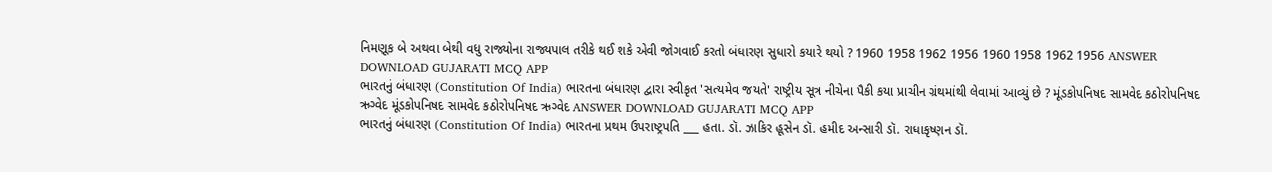નિમણૂક બે અથવા બેથી વધુ રાજ્યોના રાજ્યપાલ તરીકે થઈ શકે એવી જોગવાઈ કરતો બંધારણ સુધારો કયારે થયો ? 1960 1958 1962 1956 1960 1958 1962 1956 ANSWER DOWNLOAD GUJARATI MCQ APP
ભારતનું બંધારણ (Constitution Of India) ભારતના બંધારણ દ્વારા સ્વીકૃત 'સત્યમેવ જયતે' રાષ્ટ્રીય સૂત્ર નીચેના પૈકી કયા પ્રાચીન ગ્રંથમાંથી લેવામાં આવ્યું છે ? મૂંડકોપનિષદ સામવેદ કઠોરોપનિષદ ઋગ્વેદ મૂંડકોપનિષદ સામવેદ કઠોરોપનિષદ ઋગ્વેદ ANSWER DOWNLOAD GUJARATI MCQ APP
ભારતનું બંધારણ (Constitution Of India) ભારતના પ્રથમ ઉપરાષ્ટ્રપતિ ___ હતા. ડૉ. ઝાકિર હૂસેન ડૉ. હમીદ અન્સારી ડૉ. રાધાકૃષ્ણન ડૉ.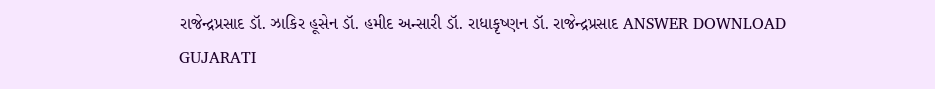રાજેન્દ્રપ્રસાદ ડૉ. ઝાકિર હૂસેન ડૉ. હમીદ અન્સારી ડૉ. રાધાકૃષ્ણન ડૉ. રાજેન્દ્રપ્રસાદ ANSWER DOWNLOAD GUJARATI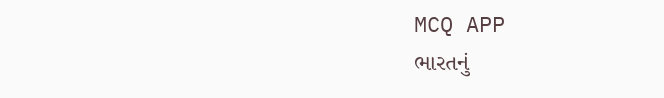MCQ APP
ભારતનું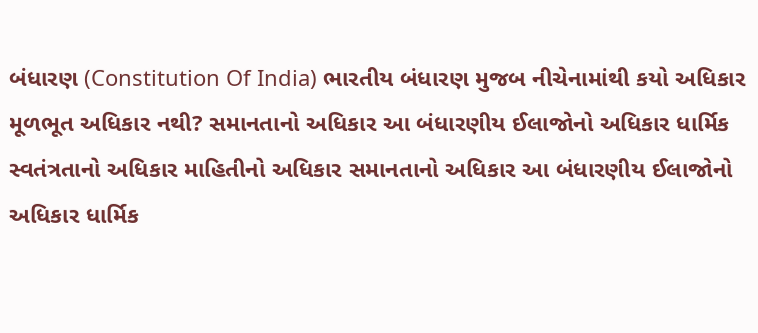બંધારણ (Constitution Of India) ભારતીય બંધારણ મુજબ નીચેનામાંથી કયો અધિકાર મૂળભૂત અધિકાર નથી? સમાનતાનો અધિકાર આ બંધારણીય ઈલાજોનો અધિકાર ધાર્મિક સ્વતંત્રતાનો અધિકાર માહિતીનો અધિકાર સમાનતાનો અધિકાર આ બંધારણીય ઈલાજોનો અધિકાર ધાર્મિક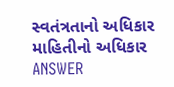સ્વતંત્રતાનો અધિકાર માહિતીનો અધિકાર ANSWER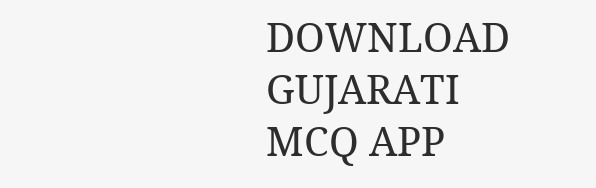DOWNLOAD GUJARATI MCQ APP